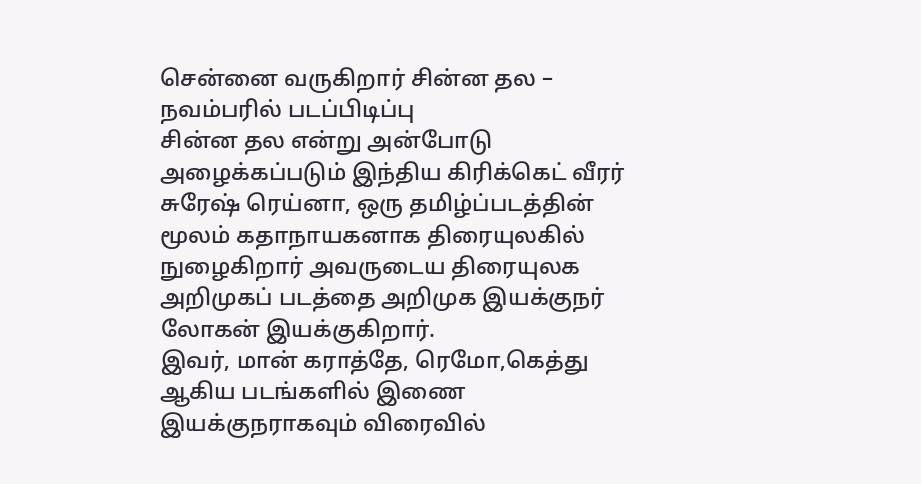சென்னை வருகிறார் சின்ன தல – நவம்பரில் படப்பிடிப்பு
சின்ன தல என்று அன்போடு அழைக்கப்படும் இந்திய கிரிக்கெட் வீரர் சுரேஷ் ரெய்னா, ஒரு தமிழ்ப்படத்தின் மூலம் கதாநாயகனாக திரையுலகில் நுழைகிறார் அவருடைய திரையுலக அறிமுகப் படத்தை அறிமுக இயக்குநர் லோகன் இயக்குகிறார்.
இவர், மான் கராத்தே, ரெமோ,கெத்து ஆகிய படங்களில் இணை இயக்குநராகவும் விரைவில்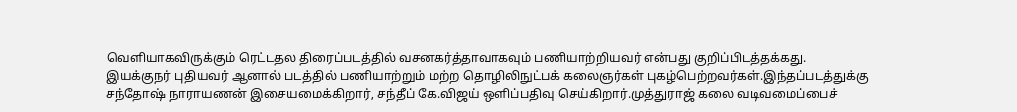வெளியாகவிருக்கும் ரெட்டதல திரைப்படத்தில் வசனகர்த்தாவாகவும் பணியாற்றியவர் என்பது குறிப்பிடத்தக்கது.
இயக்குநர் புதியவர் ஆனால் படத்தில் பணியாற்றும் மற்ற தொழிலிநுட்பக் கலைஞர்கள் புகழ்பெற்றவர்கள்.இந்தப்படத்துக்கு
சந்தோஷ் நாராயணன் இசையமைக்கிறார், சந்தீப் கே.விஜய் ஒளிப்பதிவு செய்கிறார்.முத்துராஜ் கலை வடிவமைப்பைச்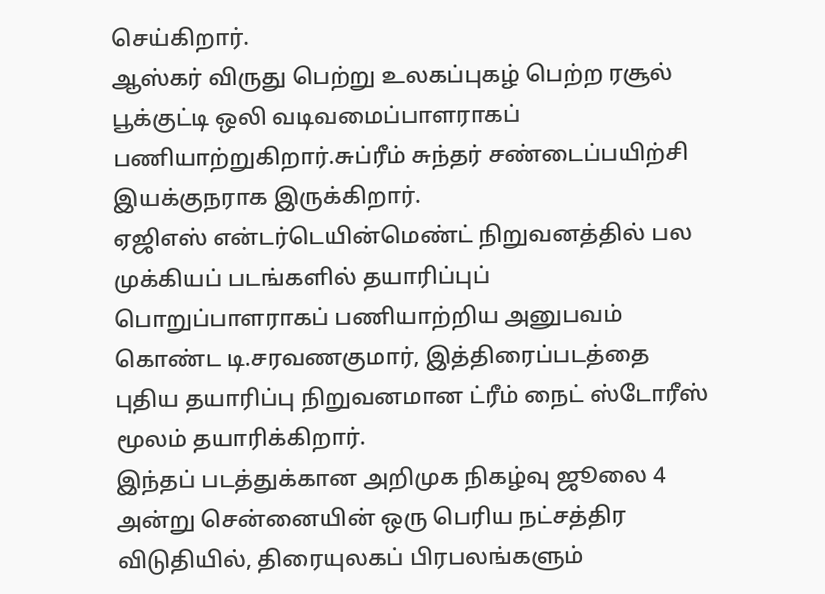செய்கிறார்.
ஆஸ்கர் விருது பெற்று உலகப்புகழ் பெற்ற ரசூல் பூக்குட்டி ஒலி வடிவமைப்பாளராகப் பணியாற்றுகிறார்.சுப்ரீம் சுந்தர் சண்டைப்பயிற்சி இயக்குநராக இருக்கிறார்.
ஏஜிஎஸ் என்டர்டெயின்மெண்ட் நிறுவனத்தில் பல முக்கியப் படங்களில் தயாரிப்புப் பொறுப்பாளராகப் பணியாற்றிய அனுபவம் கொண்ட டி.சரவணகுமார், இத்திரைப்படத்தை புதிய தயாரிப்பு நிறுவனமான ட்ரீம் நைட் ஸ்டோரீஸ் மூலம் தயாரிக்கிறார்.
இந்தப் படத்துக்கான அறிமுக நிகழ்வு ஜூலை 4 அன்று சென்னையின் ஒரு பெரிய நட்சத்திர விடுதியில், திரையுலகப் பிரபலங்களும்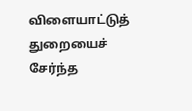விளையாட்டுத் துறையைச் சேர்ந்த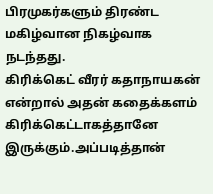பிரமுகர்களும் திரண்ட மகிழ்வான நிகழ்வாக நடந்தது.
கிரிக்கெட் வீரர் கதாநாயகன் என்றால் அதன் கதைக்களம் கிரிக்கெட்டாகத்தானே இருக்கும்.அப்படித்தான்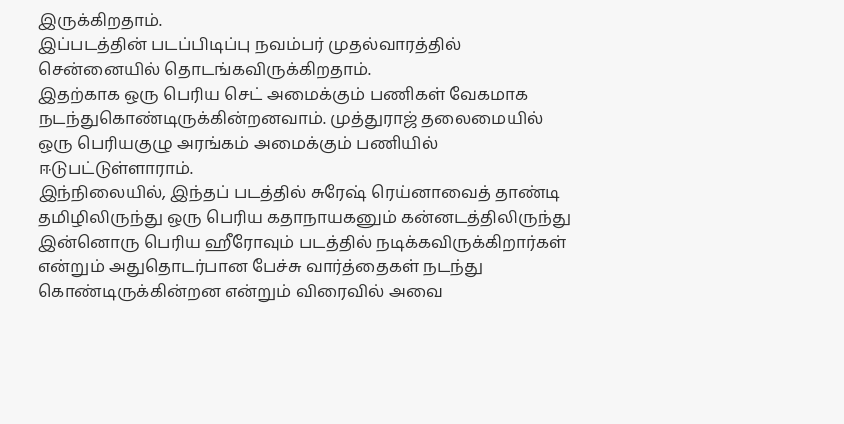இருக்கிறதாம்.
இப்படத்தின் படப்பிடிப்பு நவம்பர் முதல்வாரத்தில் சென்னையில் தொடங்கவிருக்கிறதாம்.
இதற்காக ஒரு பெரிய செட் அமைக்கும் பணிகள் வேகமாக நடந்துகொண்டிருக்கின்றனவாம். முத்துராஜ் தலைமையில் ஒரு பெரியகுழு அரங்கம் அமைக்கும் பணியில் ஈடுபட்டுள்ளாராம்.
இந்நிலையில், இந்தப் படத்தில் சுரேஷ் ரெய்னாவைத் தாண்டி தமிழிலிருந்து ஒரு பெரிய கதாநாயகனும் கன்னடத்திலிருந்து இன்னொரு பெரிய ஹீரோவும் படத்தில் நடிக்கவிருக்கிறார்கள் என்றும் அதுதொடர்பான பேச்சு வார்த்தைகள் நடந்து கொண்டிருக்கின்றன என்றும் விரைவில் அவை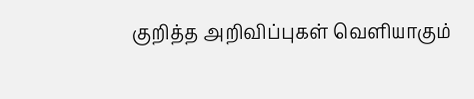குறித்த அறிவிப்புகள் வெளியாகும்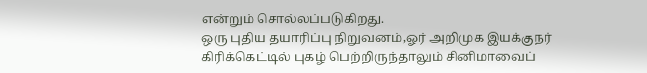என்றும் சொல்லப்படுகிறது.
ஒரு புதிய தயாரிப்பு நிறுவனம்,ஓர் அறிமுக இயக்குநர் கிரிக்கெட்டில் புகழ் பெற்றிருந்தாலும் சினிமாவைப்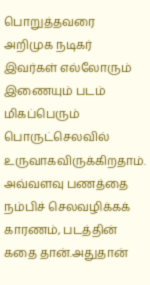பொறுத்தவரை அறிமுக நடிகர் இவர்கள் எல்லோரும் இணையும் படம் மிகப்பெரும் பொருட்செலவில் உருவாகவிருக்கிறதாம்.
அவ்வளவு பணத்தை நம்பிச் செலவழிக்கக் காரணம், படத்தின் கதை தான்.அதுதான்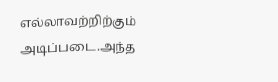எல்லாவற்றிற்கும் அடிப்படை.அந்த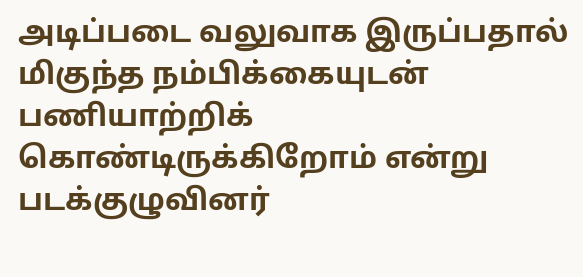அடிப்படை வலுவாக இருப்பதால் மிகுந்த நம்பிக்கையுடன் பணியாற்றிக் கொண்டிருக்கிறோம் என்று படக்குழுவினர்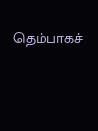தெம்பாகச்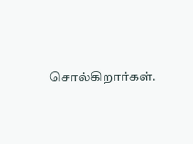சொல்கிறார்கள்.